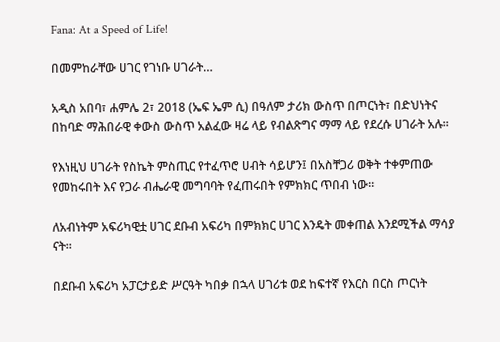Fana: At a Speed of Life!

በመምከራቸው ሀገር የገነቡ ሀገራት…

አዲስ አበባ፣ ሐምሌ 2፣ 2018 (ኤፍ ኤም ሲ) በዓለም ታሪክ ውስጥ በጦርነት፣ በድህነትና በከባድ ማሕበራዊ ቀውስ ውስጥ አልፈው ዛሬ ላይ የብልጽግና ማማ ላይ የደረሱ ሀገራት አሉ።

የእነዚህ ሀገራት የስኬት ምስጢር የተፈጥሮ ሀብት ሳይሆን፤ በአስቸጋሪ ወቅት ተቀምጠው የመከሩበት እና የጋራ ብሔራዊ መግባባት የፈጠሩበት የምክክር ጥበብ ነው።

ለአብነትም አፍሪካዊቷ ሀገር ደቡብ አፍሪካ በምክክር ሀገር እንዴት መቀጠል እንደሚችል ማሳያ ናት።

በደቡብ አፍሪካ አፓርታይድ ሥርዓት ካበቃ በኋላ ሀገሪቱ ወደ ከፍተኛ የእርስ በርስ ጦርነት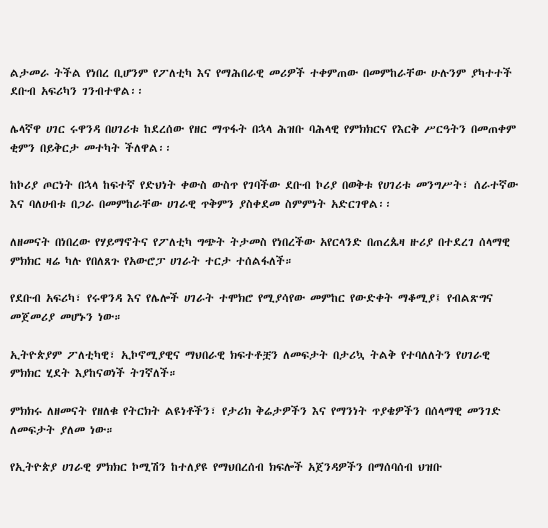ልታመራ ትችል የነበረ ቢሆንም የፖለቲካ እና የማሕበራዊ መሪዎች ተቀምጠው በመምከራቸው ሁሉንም ያካተተች ደቡብ አፍሪካን ገንብተዋል፡፡

ሌላኛዋ ሀገር ሩዋንዳ በሀገሪቱ ከደረሰው የዘር ማጥፋት በኋላ ሕዝቡ ባሕላዊ የምክክርና የእርቅ ሥርዓትን በመጠቀም ቂምን በይቅርታ መተካት ችለዋል፡፡

ከኮሪያ ጦርነት በኋላ ከፍተኛ የድህነት ቀውስ ውስጥ የገባችው ደቡብ ኮሪያ በወቅቱ የሀገሪቱ መንግሥት፣ ሰራተኛው እና ባለሀብቱ በጋራ በመምከራቸው ሀገራዊ ጥቅምን ያስቀደመ ስምምነት አድርገዋል፡፡

ለዘመናት በነበረው የሃይማኖትና የፖለቲካ ግጭት ትታመስ የነበረችው አየርላንድ በጠረጴዛ ዙሪያ በተደረገ ሰላማዊ ምክክር ዛሬ ካሉ የበለጸጉ የአውሮፓ ሀገራት ተርታ ተሰልፋለች።

የደቡብ አፍሪካ፣ የሩዋንዳ እና የሌሎች ሀገራት ተሞክሮ የሚያሳየው መምከር የውድቀት ማቆሚያ፤ የብልጽግና መጀመሪያ መሆኑን ነው።

ኢትዮጵያም ፖለቲካዊ፣ ኢኮኖሚያዊና ማህበራዊ ክፍተቶቿን ለመፍታት በታሪኳ ትልቅ የተባለለትን የሀገራዊ ምክክር ሂደት እያከናወነች ትገኛለች።

ምክክሩ ለዘመናት የዘለቁ የትርክት ልዩነቶችን፣ የታሪክ ቅሬታዎችን እና የማንነት ጥያቄዎችን በሰላማዊ መንገድ ለመፍታት ያለመ ነው።

የኢትዮጵያ ሀገራዊ ምክክር ኮሚሽን ከተለያዩ የማህበረሰብ ክፍሎች አጀንዳዎችን በማሰባሰብ ህዝቡ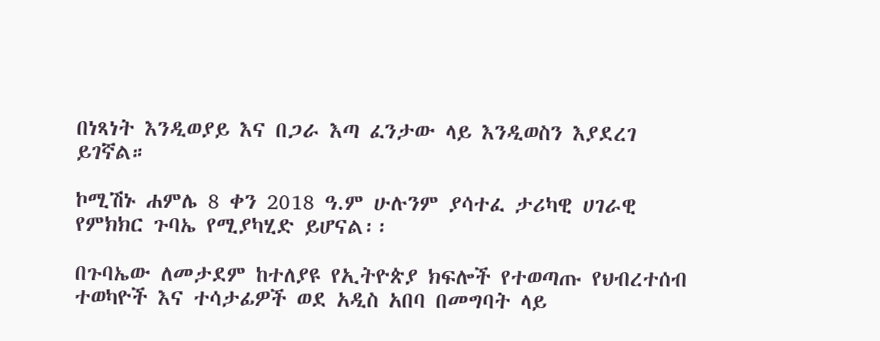በነጻነት እንዲወያይ እና በጋራ እጣ ፈንታው ላይ እንዲወስን እያደረገ ይገኛል።

ኮሚሽኑ ሐምሌ 8 ቀን 2018 ዓ.ም ሁሉንም ያሳተፈ ታሪካዊ ሀገራዊ የምክክር ጉባኤ የሚያካሂድ ይሆናል፡፡

በጉባኤው ለመታደም ከተለያዩ የኢትዮጵያ ክፍሎች የተወጣጡ የህብረተሰብ ተወካዮች እና ተሳታፊዎች ወደ አዲስ አበባ በመግባት ላይ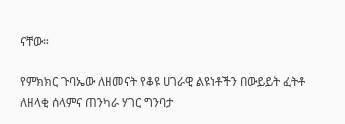ናቸው።

የምክክር ጉባኤው ለዘመናት የቆዩ ሀገራዊ ልዩነቶችን በውይይት ፈትቶ ለዘላቂ ሰላምና ጠንካራ ሃገር ግንባታ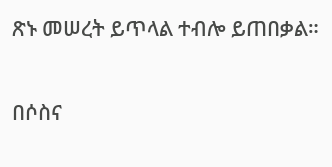ጽኑ መሠረት ይጥላል ተብሎ ይጠበቃል።

በሶስና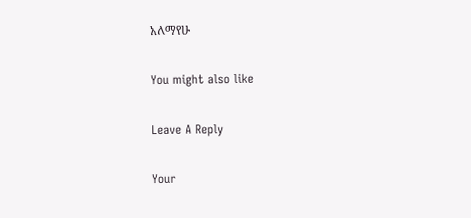አለማየሁ

You might also like

Leave A Reply

Your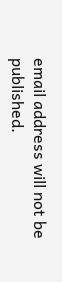email address will not be published.